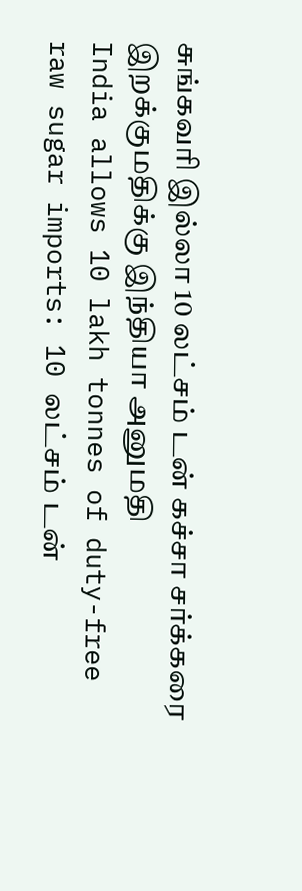சுங்கவரி இல்லா 10 லட்சம் டன் கச்சா சர்க்கரை இறக்குமதிக்கு இந்தியா அனுமதி
India allows 10 lakh tonnes of duty-free raw sugar imports: 10 லட்சம் டன்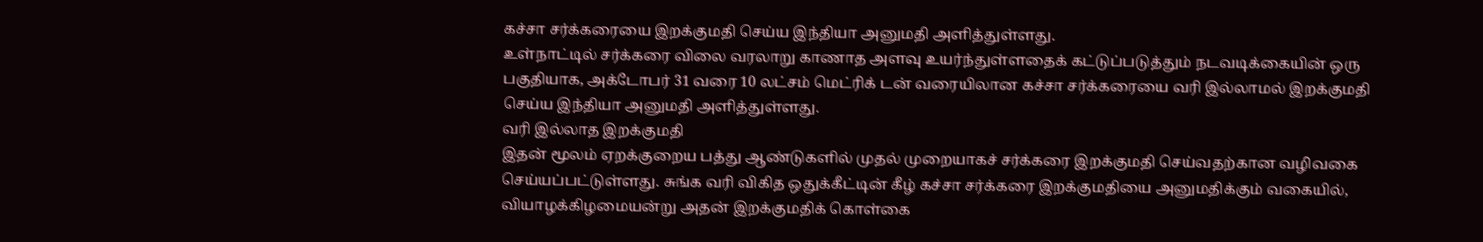கச்சா சர்க்கரையை இறக்குமதி செய்ய இந்தியா அனுமதி அளித்துள்ளது.
உள்நாட்டில் சர்க்கரை விலை வரலாறு காணாத அளவு உயர்ந்துள்ளதைக் கட்டுப்படுத்தும் நடவடிக்கையின் ஒரு பகுதியாக, அக்டோபர் 31 வரை 10 லட்சம் மெட்ரிக் டன் வரையிலான கச்சா சர்க்கரையை வரி இல்லாமல் இறக்குமதி செய்ய இந்தியா அனுமதி அளித்துள்ளது.
வரி இல்லாத இறக்குமதி
இதன் மூலம் ஏறக்குறைய பத்து ஆண்டுகளில் முதல் முறையாகச் சர்க்கரை இறக்குமதி செய்வதற்கான வழிவகை செய்யப்பட்டுள்ளது. சுங்க வரி விகித ஒதுக்கீட்டின் கீழ் கச்சா சர்க்கரை இறக்குமதியை அனுமதிக்கும் வகையில், வியாழக்கிழமையன்று அதன் இறக்குமதிக் கொள்கை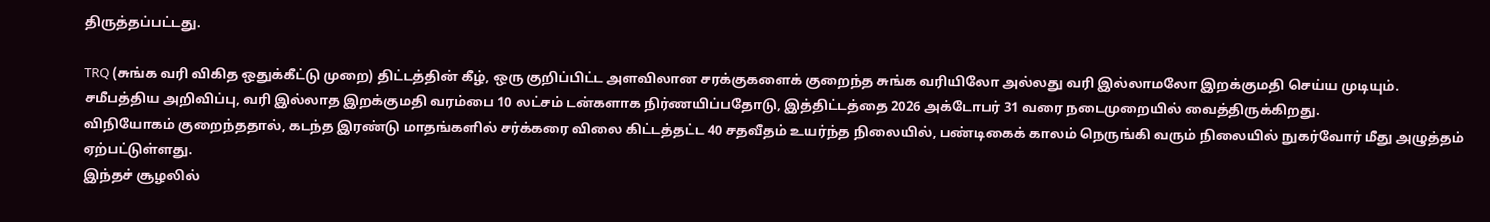திருத்தப்பட்டது.

TRQ (சுங்க வரி விகித ஒதுக்கீட்டு முறை) திட்டத்தின் கீழ், ஒரு குறிப்பிட்ட அளவிலான சரக்குகளைக் குறைந்த சுங்க வரியிலோ அல்லது வரி இல்லாமலோ இறக்குமதி செய்ய முடியும்.
சமீபத்திய அறிவிப்பு, வரி இல்லாத இறக்குமதி வரம்பை 10 லட்சம் டன்களாக நிர்ணயிப்பதோடு, இத்திட்டத்தை 2026 அக்டோபர் 31 வரை நடைமுறையில் வைத்திருக்கிறது.
விநியோகம் குறைந்ததால், கடந்த இரண்டு மாதங்களில் சர்க்கரை விலை கிட்டத்தட்ட 40 சதவீதம் உயர்ந்த நிலையில், பண்டிகைக் காலம் நெருங்கி வரும் நிலையில் நுகர்வோர் மீது அழுத்தம் ஏற்பட்டுள்ளது.
இந்தச் சூழலில்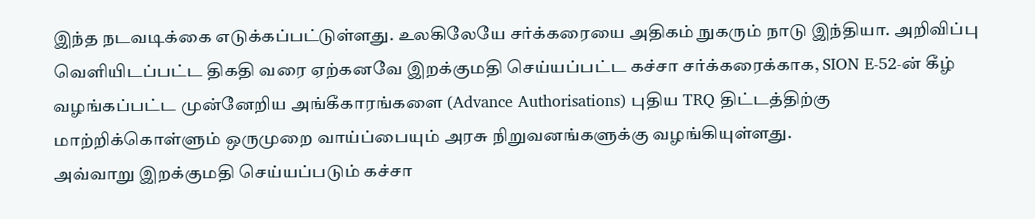இந்த நடவடிக்கை எடுக்கப்பட்டுள்ளது. உலகிலேயே சர்க்கரையை அதிகம் நுகரும் நாடு இந்தியா. அறிவிப்பு வெளியிடப்பட்ட திகதி வரை ஏற்கனவே இறக்குமதி செய்யப்பட்ட கச்சா சர்க்கரைக்காக, SION E-52-ன் கீழ் வழங்கப்பட்ட முன்னேறிய அங்கீகாரங்களை (Advance Authorisations) புதிய TRQ திட்டத்திற்கு மாற்றிக்கொள்ளும் ஒருமுறை வாய்ப்பையும் அரசு நிறுவனங்களுக்கு வழங்கியுள்ளது.
அவ்வாறு இறக்குமதி செய்யப்படும் கச்சா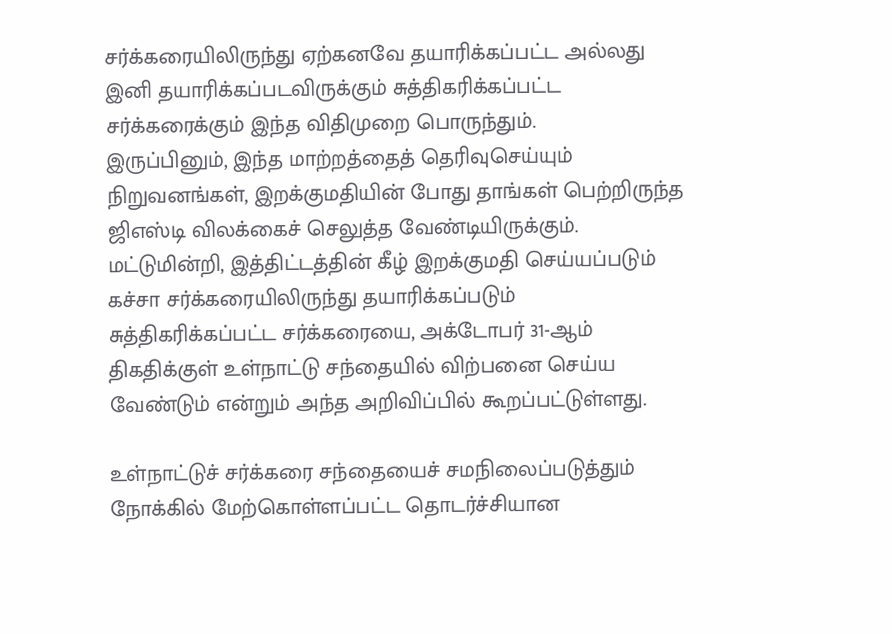சர்க்கரையிலிருந்து ஏற்கனவே தயாரிக்கப்பட்ட அல்லது இனி தயாரிக்கப்படவிருக்கும் சுத்திகரிக்கப்பட்ட சர்க்கரைக்கும் இந்த விதிமுறை பொருந்தும்.
இருப்பினும், இந்த மாற்றத்தைத் தெரிவுசெய்யும் நிறுவனங்கள், இறக்குமதியின் போது தாங்கள் பெற்றிருந்த ஜிஎஸ்டி விலக்கைச் செலுத்த வேண்டியிருக்கும்.
மட்டுமின்றி, இத்திட்டத்தின் கீழ் இறக்குமதி செய்யப்படும் கச்சா சர்க்கரையிலிருந்து தயாரிக்கப்படும் சுத்திகரிக்கப்பட்ட சர்க்கரையை, அக்டோபர் 31-ஆம் திகதிக்குள் உள்நாட்டு சந்தையில் விற்பனை செய்ய வேண்டும் என்றும் அந்த அறிவிப்பில் கூறப்பட்டுள்ளது.

உள்நாட்டுச் சர்க்கரை சந்தையைச் சமநிலைப்படுத்தும் நோக்கில் மேற்கொள்ளப்பட்ட தொடர்ச்சியான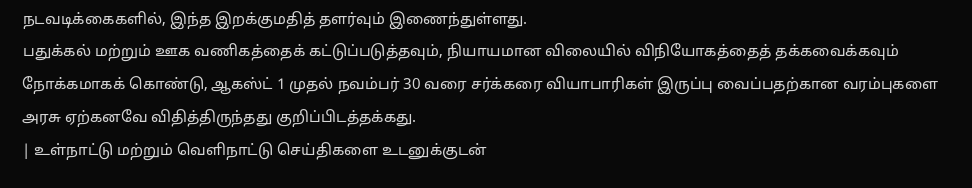நடவடிக்கைகளில், இந்த இறக்குமதித் தளர்வும் இணைந்துள்ளது.
பதுக்கல் மற்றும் ஊக வணிகத்தைக் கட்டுப்படுத்தவும், நியாயமான விலையில் விநியோகத்தைத் தக்கவைக்கவும் நோக்கமாகக் கொண்டு, ஆகஸ்ட் 1 முதல் நவம்பர் 30 வரை சர்க்கரை வியாபாரிகள் இருப்பு வைப்பதற்கான வரம்புகளை அரசு ஏற்கனவே விதித்திருந்தது குறிப்பிடத்தக்கது.
| உள்நாட்டு மற்றும் வெளிநாட்டு செய்திகளை உடனுக்குடன்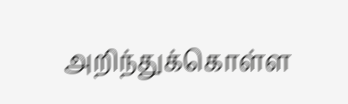அறிந்துக்கொள்ள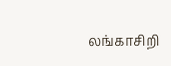லங்காசிறி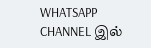WHATSAPP CHANNEL இல்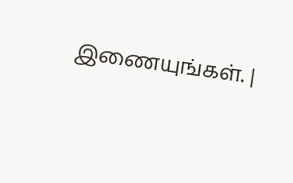இணையுங்கள். |